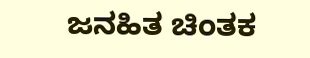ಜನಹಿತ ಚಿಂತಕ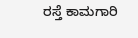ರಸ್ತೆ ಕಾಮಗಾರಿ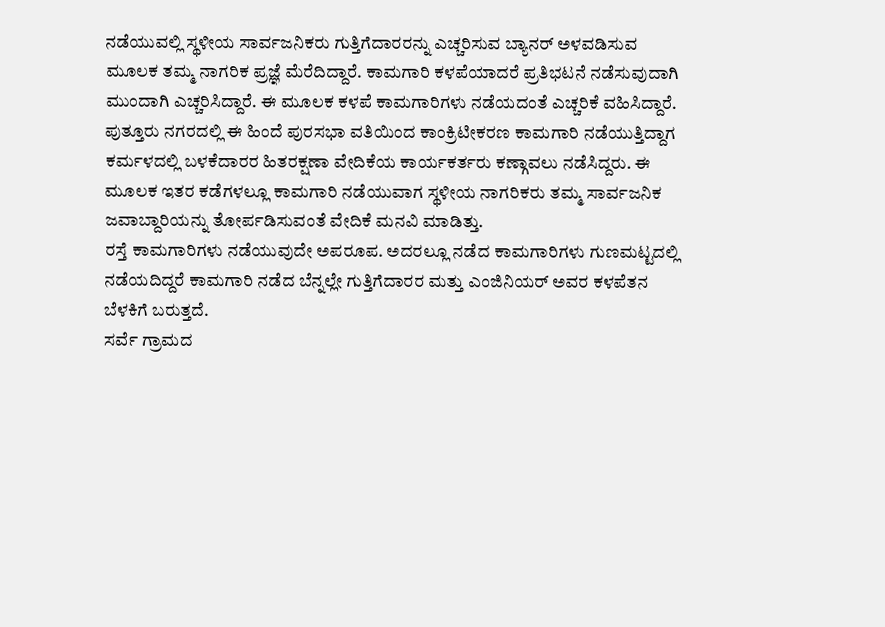ನಡೆಯುವಲ್ಲಿ ಸ್ಥಳೀಯ ಸಾರ್ವಜನಿಕರು ಗುತ್ತಿಗೆದಾರರನ್ನು ಎಚ್ಚರಿಸುವ ಬ್ಯಾನರ್ ಅಳವಡಿಸುವ ಮೂಲಕ ತಮ್ಮ ನಾಗರಿಕ ಪ್ರಜ್ಞೆ ಮೆರೆದಿದ್ದಾರೆ. ಕಾಮಗಾರಿ ಕಳಪೆಯಾದರೆ ಪ್ರತಿಭಟನೆ ನಡೆಸುವುದಾಗಿ ಮುಂದಾಗಿ ಎಚ್ಚರಿಸಿದ್ದಾರೆ. ಈ ಮೂಲಕ ಕಳಪೆ ಕಾಮಗಾರಿಗಳು ನಡೆಯದಂತೆ ಎಚ್ಚರಿಕೆ ವಹಿಸಿದ್ದಾರೆ.
ಪುತ್ತೂರು ನಗರದಲ್ಲಿ ಈ ಹಿಂದೆ ಪುರಸಭಾ ವತಿಯಿಂದ ಕಾಂಕ್ರಿಟೀಕರಣ ಕಾಮಗಾರಿ ನಡೆಯುತ್ತಿದ್ದಾಗ ಕರ್ಮಳದಲ್ಲಿ ಬಳಕೆದಾರರ ಹಿತರಕ್ಷಣಾ ವೇದಿಕೆಯ ಕಾರ್ಯಕರ್ತರು ಕಣ್ಗಾವಲು ನಡೆಸಿದ್ದರು. ಈ ಮೂಲಕ ಇತರ ಕಡೆಗಳಲ್ಲೂ ಕಾಮಗಾರಿ ನಡೆಯುವಾಗ ಸ್ಥಳೀಯ ನಾಗರಿಕರು ತಮ್ಮ ಸಾರ್ವಜನಿಕ ಜವಾಬ್ದಾರಿಯನ್ನು ತೋರ್ಪಡಿಸುವಂತೆ ವೇದಿಕೆ ಮನವಿ ಮಾಡಿತ್ತು.
ರಸ್ತೆ ಕಾಮಗಾರಿಗಳು ನಡೆಯುವುದೇ ಅಪರೂಪ. ಅದರಲ್ಲೂ ನಡೆದ ಕಾಮಗಾರಿಗಳು ಗುಣಮಟ್ಟದಲ್ಲಿ ನಡೆಯದಿದ್ದರೆ ಕಾಮಗಾರಿ ನಡೆದ ಬೆನ್ನಲ್ಲೇ ಗುತ್ತಿಗೆದಾರರ ಮತ್ತು ಎಂಜಿನಿಯರ್ ಅವರ ಕಳಪೆತನ ಬೆಳಕಿಗೆ ಬರುತ್ತದೆ.
ಸರ್ವೆ ಗ್ರಾಮದ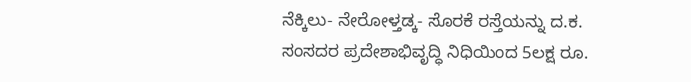ನೆಕ್ಕಿಲು- ನೇರೋಳ್ತಡ್ಕ- ಸೊರಕೆ ರಸ್ತೆಯನ್ನು ದ.ಕ. ಸಂಸದರ ಪ್ರದೇಶಾಭಿವೃದ್ಧಿ ನಿಧಿಯಿಂದ 5ಲಕ್ಷ ರೂ.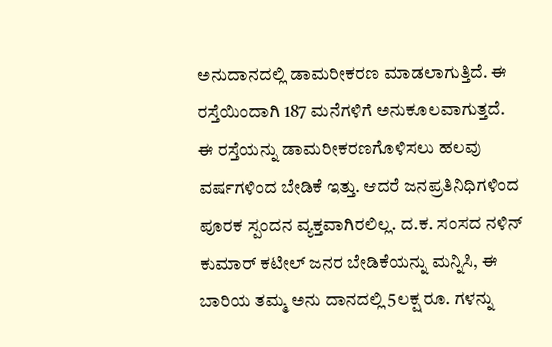ಅನುದಾನದಲ್ಲಿ ಡಾಮರೀಕರಣ ಮಾಡಲಾಗುತ್ತಿದೆ. ಈ ರಸ್ತೆಯಿಂದಾಗಿ 187 ಮನೆಗಳಿಗೆ ಅನುಕೂಲವಾಗುತ್ತದೆ.
ಈ ರಸ್ತೆಯನ್ನು ಡಾಮರೀಕರಣಗೊಳಿಸಲು ಹಲವು ವರ್ಷಗಳಿಂದ ಬೇಡಿಕೆ ಇತ್ತು. ಆದರೆ ಜನಪ್ರತಿನಿಧಿಗಳಿಂದ ಪೂರಕ ಸ್ಪಂದನ ವ್ಯಕ್ತವಾಗಿರಲಿಲ್ಲ. ದ.ಕ. ಸಂಸದ ನಳಿನ್ ಕುಮಾರ್ ಕಟೀಲ್ ಜನರ ಬೇಡಿಕೆಯನ್ನು ಮನ್ನಿಸಿ, ಈ ಬಾರಿಯ ತಮ್ಮ ಅನು ದಾನದಲ್ಲಿ 5ಲಕ್ಷ ರೂ. ಗಳನ್ನು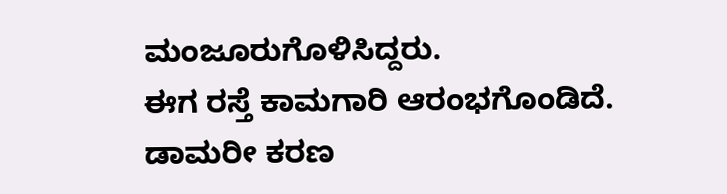ಮಂಜೂರುಗೊಳಿಸಿದ್ದರು.
ಈಗ ರಸ್ತೆ ಕಾಮಗಾರಿ ಆರಂಭಗೊಂಡಿದೆ. ಡಾಮರೀ ಕರಣ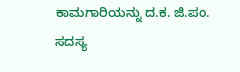ಕಾಮಗಾರಿಯನ್ನು ದ.ಕ. ಜಿ.ಪಂ. ಸದಸ್ಯ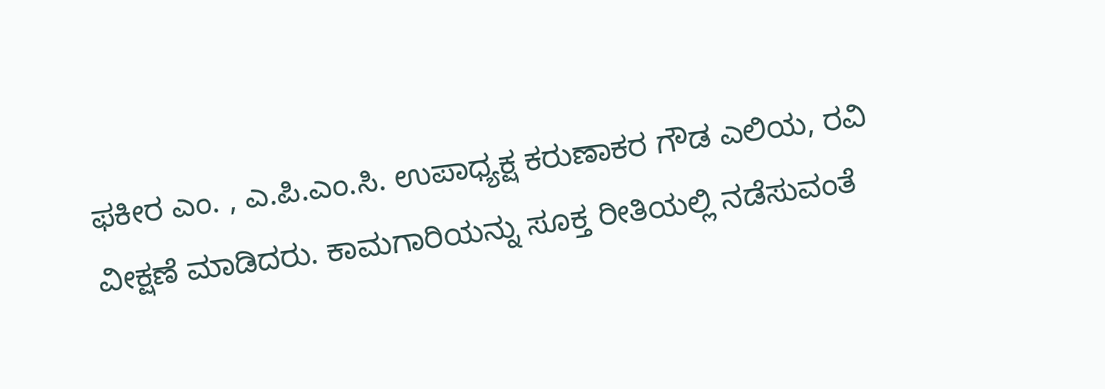ಫಕೀರ ಎಂ. , ಎ.ಪಿ.ಎಂ.ಸಿ. ಉಪಾಧ್ಯಕ್ಷ ಕರುಣಾಕರ ಗೌಡ ಎಲಿಯ, ರವಿ ವೀಕ್ಷಣೆ ಮಾಡಿದರು. ಕಾಮಗಾರಿಯನ್ನು ಸೂಕ್ತ ರೀತಿಯಲ್ಲಿ ನಡೆಸುವಂತೆ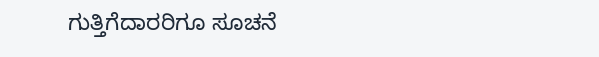ಗುತ್ತಿಗೆದಾರರಿಗೂ ಸೂಚನೆ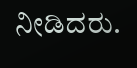ನೀಡಿದರು.